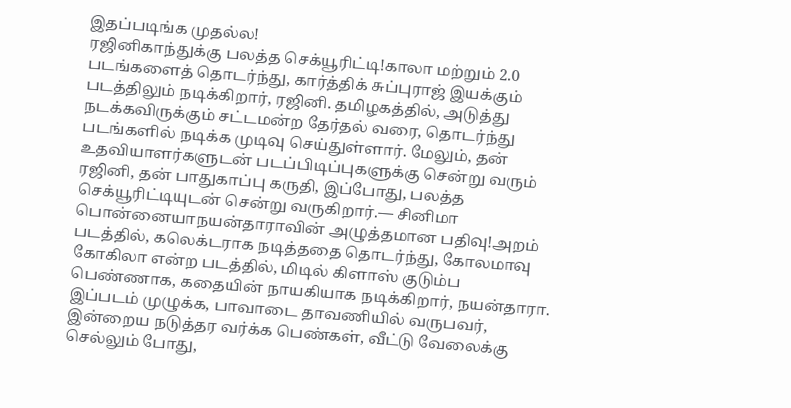இதப்படிங்க முதல்ல!
ரஜினிகாந்துக்கு பலத்த செக்யூரிட்டி!காலா மற்றும் 2.0 படங்களைத் தொடர்ந்து, கார்த்திக் சுப்புராஜ் இயக்கும் படத்திலும் நடிக்கிறார், ரஜினி. தமிழகத்தில், அடுத்து நடக்கவிருக்கும் சட்டமன்ற தேர்தல் வரை, தொடர்ந்து படங்களில் நடிக்க முடிவு செய்துள்ளார். மேலும், தன் உதவியாளர்களுடன் படப்பிடிப்புகளுக்கு சென்று வரும் ரஜினி, தன் பாதுகாப்பு கருதி, இப்போது, பலத்த செக்யூரிட்டியுடன் சென்று வருகிறார்.— சினிமா பொன்னையாநயன்தாராவின் அழுத்தமான பதிவு!அறம் படத்தில், கலெக்டராக நடித்ததை தொடர்ந்து, கோலமாவு கோகிலா என்ற படத்தில், மிடில் கிளாஸ் குடும்ப பெண்ணாக, கதையின் நாயகியாக நடிக்கிறார், நயன்தாரா. இப்படம் முழுக்க, பாவாடை தாவணியில் வருபவர், இன்றைய நடுத்தர வர்க்க பெண்கள், வீட்டு வேலைக்கு செல்லும் போது,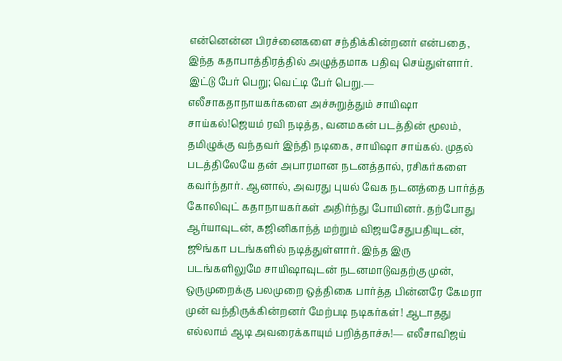என்னென்ன பிரச்னைகளை சந்திக்கின்றனர் என்பதை, இந்த கதாபாத்திரத்தில் அழுத்தமாக பதிவு செய்துள்ளார். இட்டு பேர் பெறு; வெட்டி பேர் பெறு.— எலீசாகதாநாயகர்களை அச்சுறுத்தும் சாயிஷா சாய்கல்!ஜெயம் ரவி நடித்த, வனமகன் படத்தின் மூலம், தமிழுக்கு வந்தவர் இந்தி நடிகை, சாயிஷா சாய்கல். முதல் படத்திலேயே தன் அபாரமான நடனத்தால், ரசிகர்களை கவர்ந்தார். ஆனால், அவரது புயல் வேக நடனத்தை பார்த்த கோலிவுட் கதாநாயகர்கள் அதிர்ந்து போயினர். தற்போது ஆர்யாவுடன், கஜினிகாந்த் மற்றும் விஜயசேதுபதியுடன், ஜூங்கா படங்களில் நடித்துள்ளார். இந்த இரு படங்களிலுமே சாயிஷாவுடன் நடனமாடுவதற்கு முன், ஒருமுறைக்கு பலமுறை ஒத்திகை பார்த்த பின்னரே கேமரா முன் வந்திருக்கின்றனர் மேற்படி நடிகர்கள்! ஆடாதது எல்லாம் ஆடி அவரைக்காயும் பறித்தாச்சு!— எலீசாவிஜய்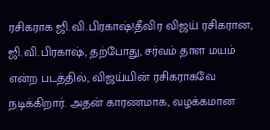ரசிகராக ஜி.வி.பிரகாஷ்!தீவிர விஜய் ரசிகரான, ஜி.வி.பிரகாஷ், தற்போது, சர்வம் தாள மயம் என்ற படத்தில், விஜய்யின் ரசிகராகவே நடிக்கிறார். அதன் காரணமாக, வழக்கமான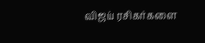விஜய் ரசிகர்களை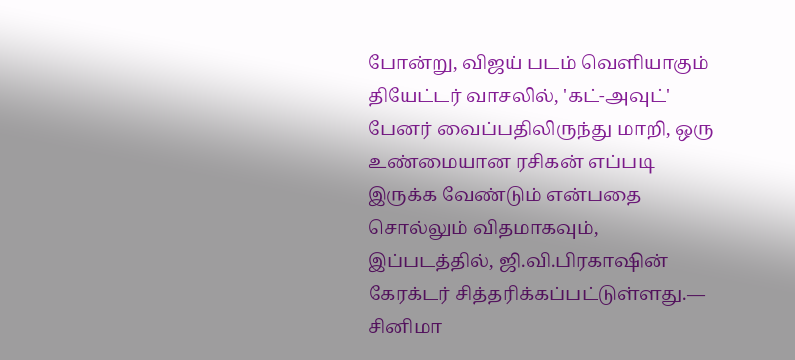போன்று, விஜய் படம் வெளியாகும் தியேட்டர் வாசலில், 'கட்-அவுட்' பேனர் வைப்பதிலிருந்து மாறி, ஒரு உண்மையான ரசிகன் எப்படி இருக்க வேண்டும் என்பதை சொல்லும் விதமாகவும், இப்படத்தில், ஜி.வி.பிரகாஷின் கேரக்டர் சித்தரிக்கப்பட்டுள்ளது.— சினிமா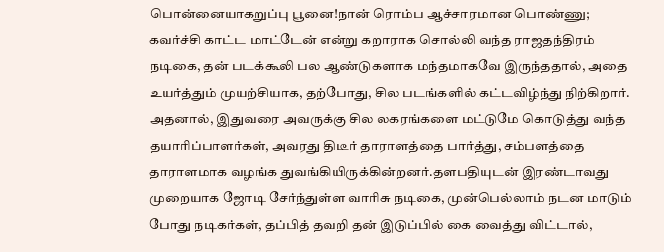பொன்னையாகறுப்பு பூனை!நான் ரொம்ப ஆச்சாரமான பொண்ணு; கவர்ச்சி காட்ட மாட்டேன் என்று கறாராக சொல்லி வந்த ராஜதந்திரம் நடிகை, தன் படக்கூலி பல ஆண்டுகளாக மந்தமாகவே இருந்ததால், அதை உயர்த்தும் முயற்சியாக, தற்போது, சில படங்களில் கட்டவிழ்ந்து நிற்கிறார். அதனால், இதுவரை அவருக்கு சில லகரங்களை மட்டுமே கொடுத்து வந்த தயாரிப்பாளர்கள், அவரது திடீர் தாராளத்தை பார்த்து, சம்பளத்தை தாராளமாக வழங்க துவங்கியிருக்கின்றனர்.தளபதியுடன் இரண்டாவது முறையாக ஜோடி சேர்ந்துள்ள வாரிசு நடிகை, முன்பெல்லாம் நடன மாடும் போது நடிகர்கள், தப்பித் தவறி தன் இடுப்பில் கை வைத்து விட்டால்,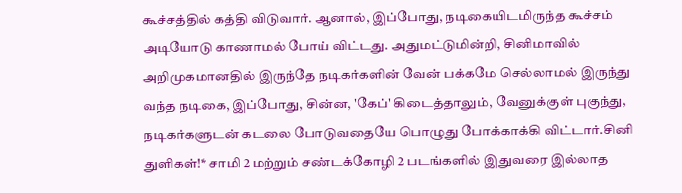கூச்சத்தில் கத்தி விடுவார். ஆனால், இப்போது, நடிகையிடமிருந்த கூச்சம் அடியோடு காணாமல் போய் விட்டது. அதுமட்டுமின்றி, சினிமாவில் அறிமுகமானதில் இருந்தே நடிகர்களின் வேன் பக்கமே செல்லாமல் இருந்து வந்த நடிகை, இப்போது, சின்ன, 'கேப்' கிடைத்தாலும், வேனுக்குள் புகுந்து, நடிகர்களுடன் கடலை போடுவதையே பொழுது போக்காக்கி விட்டார்.சினி துளிகள்!* சாமி 2 மற்றும் சண்டக்கோழி 2 படங்களில் இதுவரை இல்லாத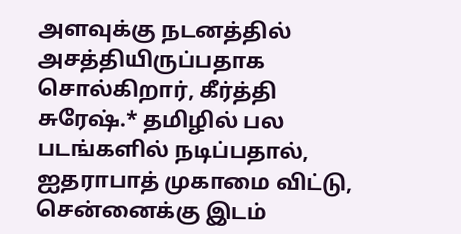அளவுக்கு நடனத்தில் அசத்தியிருப்பதாக சொல்கிறார், கீர்த்தி சுரேஷ்.* தமிழில் பல படங்களில் நடிப்பதால், ஐதராபாத் முகாமை விட்டு, சென்னைக்கு இடம்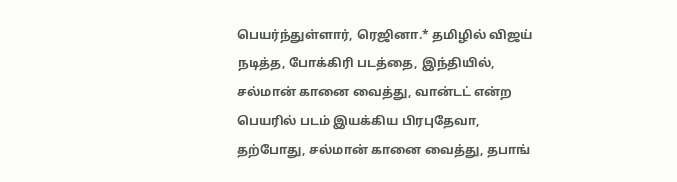பெயர்ந்துள்ளார், ரெஜினா.* தமிழில் விஜய் நடித்த, போக்கிரி படத்தை, இந்தியில், சல்மான் கானை வைத்து, வான்டட் என்ற பெயரில் படம் இயக்கிய பிரபுதேவா, தற்போது, சல்மான் கானை வைத்து, தபாங்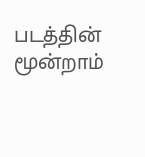படத்தின் மூன்றாம்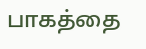பாகத்தை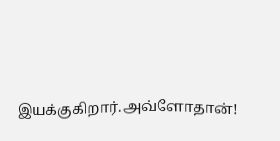இயக்குகிறார்.அவ்ளோதான்!